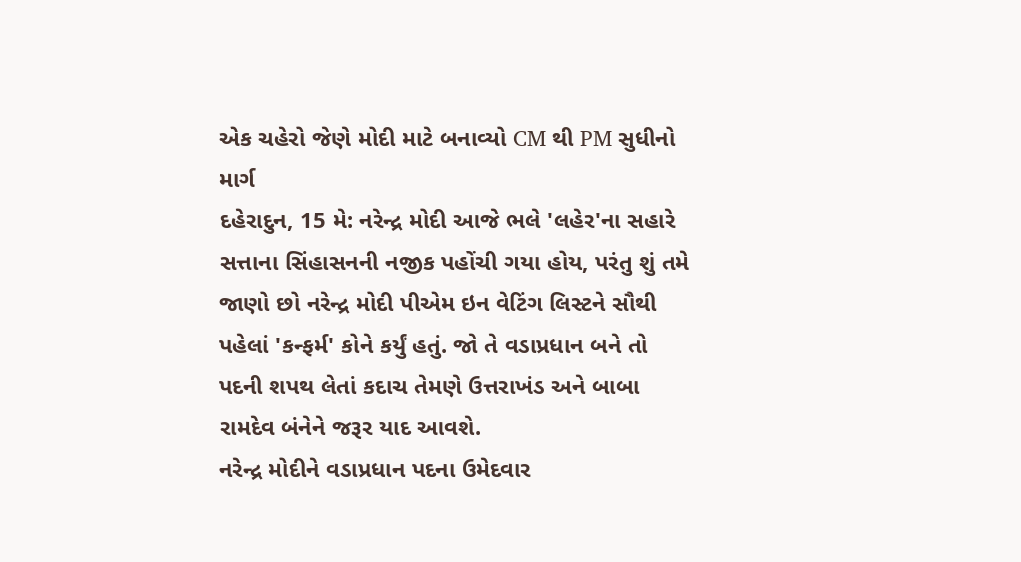એક ચહેરો જેણે મોદી માટે બનાવ્યો CM થી PM સુધીનો માર્ગ
દહેરાદુન, 15 મે: નરેન્દ્ર મોદી આજે ભલે 'લહેર'ના સહારે સત્તાના સિંહાસનની નજીક પહોંચી ગયા હોય, પરંતુ શું તમે જાણો છો નરેન્દ્ર મોદી પીએમ ઇન વેટિંગ લિસ્ટને સૌથી પહેલાં 'કન્ફર્મ' કોને કર્યું હતું. જો તે વડાપ્રધાન બને તો પદની શપથ લેતાં કદાચ તેમણે ઉત્તરાખંડ અને બાબા રામદેવ બંનેને જરૂર યાદ આવશે.
નરેન્દ્ર મોદીને વડાપ્રધાન પદના ઉમેદવાર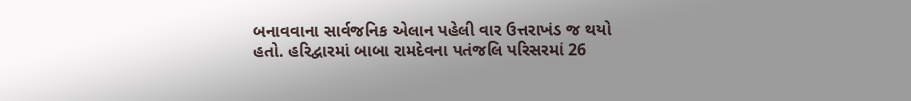બનાવવાના સાર્વજનિક એલાન પહેલી વાર ઉત્તરાખંડ જ થયો હતો. હરિદ્વારમાં બાબા રામદેવના પતંજલિ પરિસરમાં 26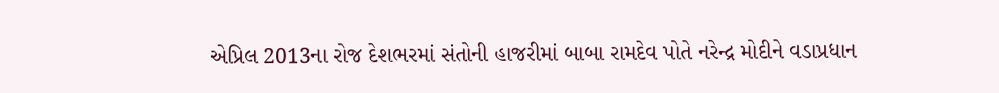એપ્રિલ 2013ના રોજ દેશભરમાં સંતોની હાજરીમાં બાબા રામદેવ પોતે નરેન્દ્ર મોદીને વડાપ્રધાન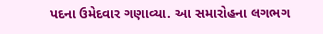પદના ઉમેદવાર ગણાવ્યા. આ સમારોહના લગભગ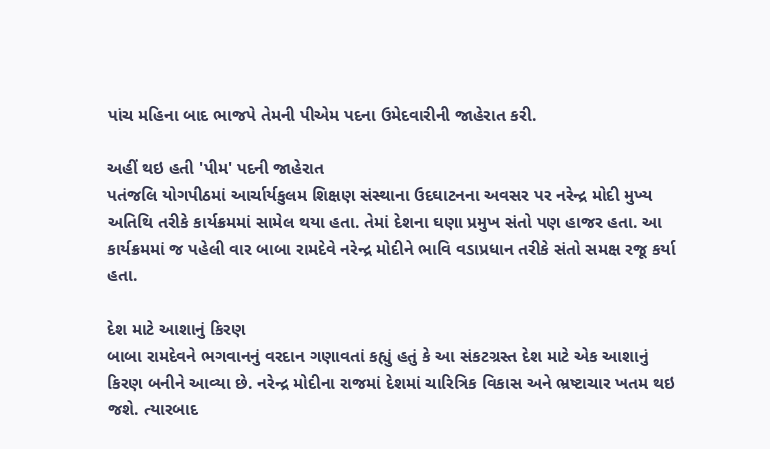પાંચ મહિના બાદ ભાજપે તેમની પીએમ પદના ઉમેદવારીની જાહેરાત કરી.

અહીં થઇ હતી 'પીમ' પદની જાહેરાત
પતંજલિ યોગપીઠમાં આર્ચાર્યકુલમ શિક્ષણ સંસ્થાના ઉદઘાટનના અવસર પર નરેન્દ્ર મોદી મુખ્ય અતિથિ તરીકે કાર્યક્રમમાં સામેલ થયા હતા. તેમાં દેશના ઘણા પ્રમુખ સંતો પણ હાજર હતા. આ કાર્યક્રમમાં જ પહેલી વાર બાબા રામદેવે નરેન્દ્ર મોદીને ભાવિ વડાપ્રધાન તરીકે સંતો સમક્ષ રજૂ કર્યા હતા.

દેશ માટે આશાનું કિરણ
બાબા રામદેવને ભગવાનનું વરદાન ગણાવતાં કહ્યું હતું કે આ સંકટગ્રસ્ત દેશ માટે એક આશાનું કિરણ બનીને આવ્યા છે. નરેન્દ્ર મોદીના રાજમાં દેશમાં ચારિત્રિક વિકાસ અને ભ્રષ્ટાચાર ખતમ થઇ જશે. ત્યારબાદ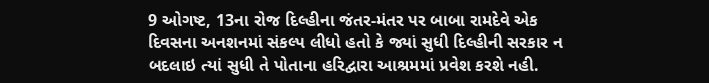9 ઓગષ્ટ, 13ના રોજ દિલ્હીના જંતર-મંતર પર બાબા રામદેવે એક દિવસના અનશનમાં સંકલ્પ લીધો હતો કે જ્યાં સુધી દિલ્હીની સરકાર ન બદલાઇ ત્યાં સુધી તે પોતાના હરિદ્વારા આશ્રમમાં પ્રવેશ કરશે નહી.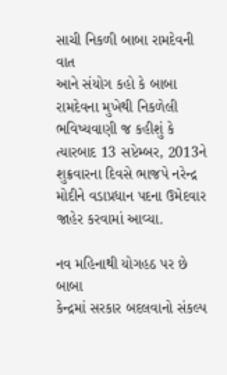સાચી નિકળી બાબા રામદેવની વાત
આને સંયોગ કહો કે બાબા રામદેવના મુખેથી નિકળેલી ભવિષ્યવાણી જ કહીશું કે ત્યારબાદ 13 સપ્ટેમ્બર, 2013ને શુક્રવારના દિવસે ભાજપે નરેન્દ્ર મોદીને વડાપ્રધાન પદના ઉમેદવાર જાહેર કરવામાં આવ્યા.

નવ મહિનાથી યોગહઠ પર છે બાબા
કેન્દ્રમાં સરકાર બદલવાનો સંકલ્પ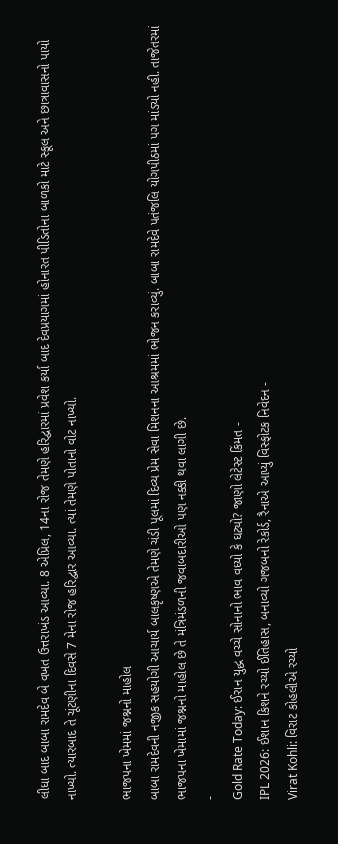લીધા બાદ બાબા રામદેવ બે વખત ઉત્તરાખંડ આવ્યા. 8 એપ્રિલ, 14ના રોજ તેમણે હરિદ્વારમાં પ્રવેશ કર્યા બાદ દેવપ્રયાગમાં હોનારત પીડિતોના બાળકો માટે સ્કૂલ અને છાત્રાવાસનો પાયો નાખ્યો. ત્યારબાદ તે ચૂંટણીના દિવસે 7 મેના રોજ હરિદ્વાર આવ્યા. ત્યાં તેમણે પોતાનો વોટ નાખ્યો.

ભાજપના ખેમમાં જશ્નનો માહોલ
બાબા રામદેવની નજીક સહયોગી આચાર્ય બાલકૃષ્ણએ તેમણે ચંડી પૂલમાં દિવ્ય પ્રેમ સેવા મિશનના આશ્રમમાં ભોજન કરાવ્યું. બાબા રામદેવે પતંજલિ યોગપીઠમાં પગ માંડ્યો નહી. તાજેતરમાં ભાજપના ખેમામાં જશ્નનો માહોલ છે તે મંત્રિમંડળની જવાબદારીઓ પણ નક્કી થવા લાગી છે.
-
Gold Rate Today: ઈરાન યુદ્ધ વચ્ચે સોનાનો ભાવ વધ્યો કે ઘટ્યો? જાણો લેટેસ્ટ કિંમત -
IPL 2026: ઈશાન કિશને રચ્યો ઈતિહાસ, બનાવ્યો ગજબનો રેકોર્ડ, રૈનાએ આપ્યું વિસ્ફોટક નિવેદન -
Virat Kohli: વિરાટ કોહલીએ રચ્યો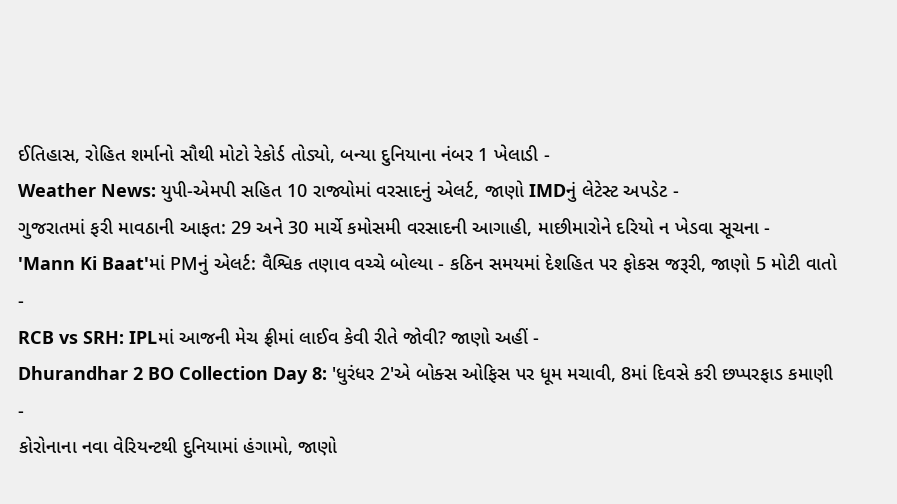ઈતિહાસ, રોહિત શર્માનો સૌથી મોટો રેકોર્ડ તોડ્યો, બન્યા દુનિયાના નંબર 1 ખેલાડી -
Weather News: યુપી-એમપી સહિત 10 રાજ્યોમાં વરસાદનું એલર્ટ, જાણો IMDનું લેટેસ્ટ અપડેટ -
ગુજરાતમાં ફરી માવઠાની આફત: 29 અને 30 માર્ચે કમોસમી વરસાદની આગાહી, માછીમારોને દરિયો ન ખેડવા સૂચના -
'Mann Ki Baat'માં PMનું એલર્ટ: વૈશ્વિક તણાવ વચ્ચે બોલ્યા - કઠિન સમયમાં દેશહિત પર ફોકસ જરૂરી, જાણો 5 મોટી વાતો -
RCB vs SRH: IPLમાં આજની મેચ ફ્રીમાં લાઈવ કેવી રીતે જોવી? જાણો અહીં -
Dhurandhar 2 BO Collection Day 8: 'ધુરંધર 2'એ બોક્સ ઓફિસ પર ધૂમ મચાવી, 8માં દિવસે કરી છપ્પરફાડ કમાણી -
કોરોનાના નવા વેરિયન્ટથી દુનિયામાં હંગામો, જાણો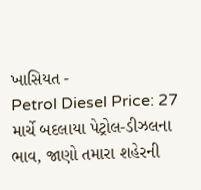ખાસિયત -
Petrol Diesel Price: 27 માર્ચે બદલાયા પેટ્રોલ-ડીઝલના ભાવ, જાણો તમારા શહેરની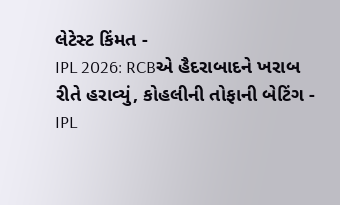લેટેસ્ટ કિંમત -
IPL 2026: RCBએ હૈદરાબાદને ખરાબ રીતે હરાવ્યું, કોહલીની તોફાની બેટિંગ -
IPL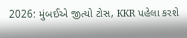2026: મુંબઈએ જીત્યો ટોસ, KKR પહેલા કરશે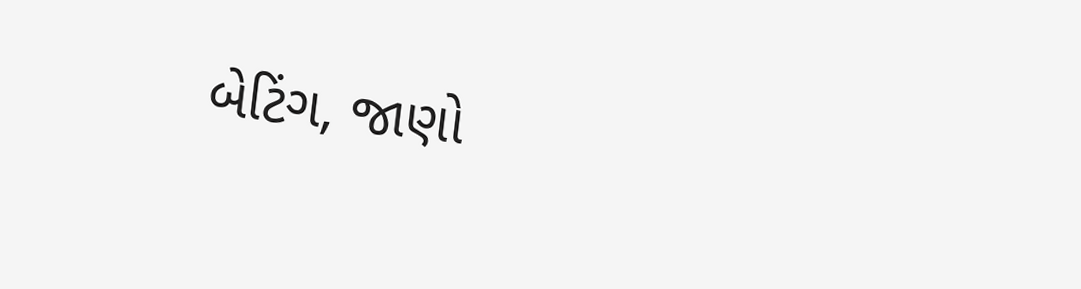બેટિંગ, જાણો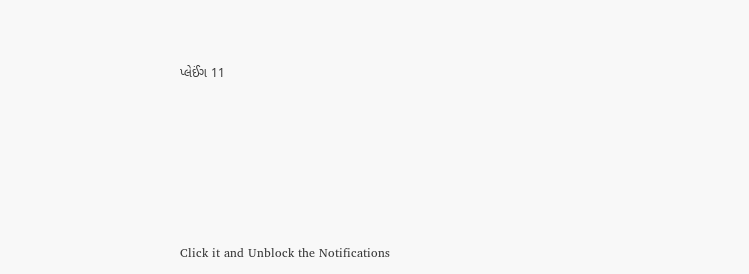પ્લેઈંગ 11








Click it and Unblock the Notifications